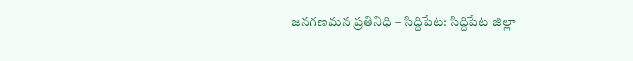జనగణమన ప్రతినిధి – సిద్దిపేట: సిద్దిపేట జిల్లా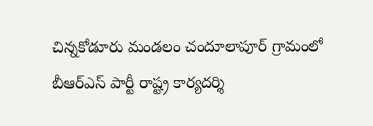చిన్నకోడూరు మండలం చందూలాపూర్ గ్రామంలో బీఆర్ఎస్ పార్టీ రాష్ట్ర కార్యదర్శి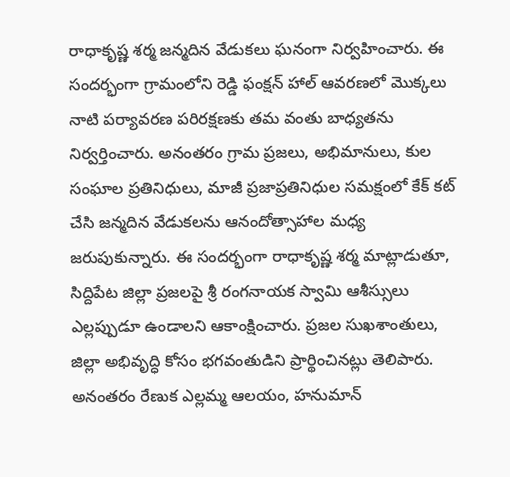రాధాకృష్ణ శర్మ జన్మదిన వేడుకలు ఘనంగా నిర్వహించారు. ఈ సందర్భంగా గ్రామంలోని రెడ్డి ఫంక్షన్ హాల్ ఆవరణలో మొక్కలు నాటి పర్యావరణ పరిరక్షణకు తమ వంతు బాధ్యతను నిర్వర్తించారు. అనంతరం గ్రామ ప్రజలు, అభిమానులు, కుల సంఘాల ప్రతినిధులు, మాజీ ప్రజాప్రతినిధుల సమక్షంలో కేక్ కట్ చేసి జన్మదిన వేడుకలను ఆనందోత్సాహాల మధ్య జరుపుకున్నారు. ఈ సందర్భంగా రాధాకృష్ణ శర్మ మాట్లాడుతూ, సిద్దిపేట జిల్లా ప్రజలపై శ్రీ రంగనాయక స్వామి ఆశీస్సులు ఎల్లప్పుడూ ఉండాలని ఆకాంక్షించారు. ప్రజల సుఖశాంతులు, జిల్లా అభివృద్ధి కోసం భగవంతుడిని ప్రార్థించినట్లు తెలిపారు. అనంతరం రేణుక ఎల్లమ్మ ఆలయం, హనుమాన్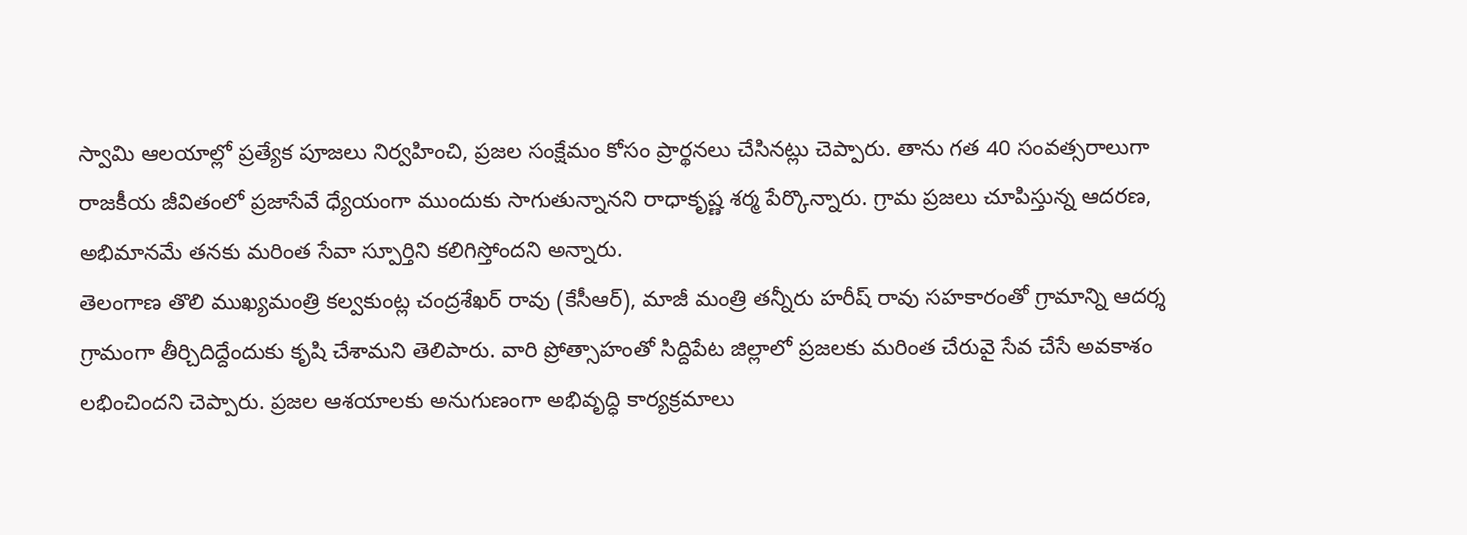స్వామి ఆలయాల్లో ప్రత్యేక పూజలు నిర్వహించి, ప్రజల సంక్షేమం కోసం ప్రార్థనలు చేసినట్లు చెప్పారు. తాను గత 40 సంవత్సరాలుగా రాజకీయ జీవితంలో ప్రజాసేవే ధ్యేయంగా ముందుకు సాగుతున్నానని రాధాకృష్ణ శర్మ పేర్కొన్నారు. గ్రామ ప్రజలు చూపిస్తున్న ఆదరణ, అభిమానమే తనకు మరింత సేవా స్పూర్తిని కలిగిస్తోందని అన్నారు.
తెలంగాణ తొలి ముఖ్యమంత్రి కల్వకుంట్ల చంద్రశేఖర్ రావు (కేసీఆర్), మాజీ మంత్రి తన్నీరు హరీష్ రావు సహకారంతో గ్రామాన్ని ఆదర్శ గ్రామంగా తీర్చిదిద్దేందుకు కృషి చేశామని తెలిపారు. వారి ప్రోత్సాహంతో సిద్దిపేట జిల్లాలో ప్రజలకు మరింత చేరువై సేవ చేసే అవకాశం లభించిందని చెప్పారు. ప్రజల ఆశయాలకు అనుగుణంగా అభివృద్ధి కార్యక్రమాలు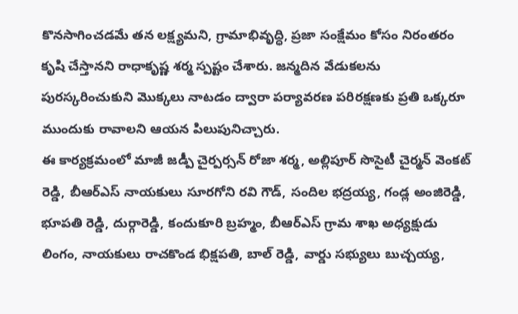కొనసాగించడమే తన లక్ష్యమని, గ్రామాభివృద్ధి, ప్రజా సంక్షేమం కోసం నిరంతరం కృషి చేస్తానని రాధాకృష్ణ శర్మ స్పష్టం చేశారు. జన్మదిన వేడుకలను పురస్కరించుకుని మొక్కలు నాటడం ద్వారా పర్యావరణ పరిరక్షణకు ప్రతి ఒక్కరూ ముందుకు రావాలని ఆయన పిలుపునిచ్చారు.
ఈ కార్యక్రమంలో మాజీ జడ్పీ చైర్పర్సన్ రోజా శర్మ, అల్లిపూర్ సొసైటీ చైర్మన్ వెంకట్ రెడ్డి, బీఆర్ఎస్ నాయకులు సూరగోని రవి గౌడ్, సందిల భద్రయ్య, గండ్ల అంజిరెడ్డి, భూపతి రెడ్డి, దుర్గారెడ్డి, కందుకూరి బ్రహ్మం, బీఆర్ఎస్ గ్రామ శాఖ అధ్యక్షుడు లింగం, నాయకులు రాచకొండ భిక్షపతి, బాల్ రెడ్డి, వార్డు సభ్యులు బుచ్చయ్య,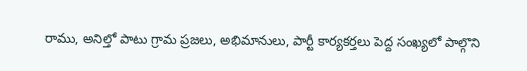రాము, అనిల్తో పాటు గ్రామ ప్రజలు, అభిమానులు, పార్టీ కార్యకర్తలు పెద్ద సంఖ్యలో పాల్గొని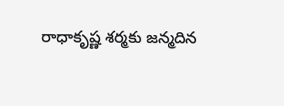రాధాకృష్ణ శర్మకు జన్మదిన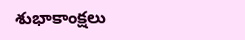శుభాకాంక్షలు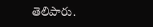తెలిపారు.